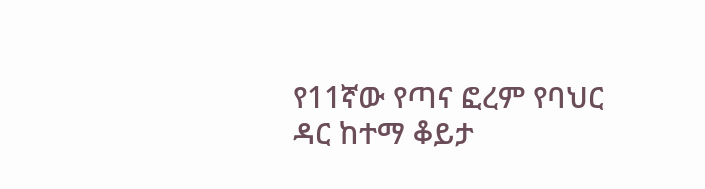የ11ኛው የጣና ፎረም የባህር ዳር ከተማ ቆይታ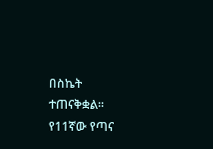በስኬት ተጠናቅቋል።
የ11ኛው የጣና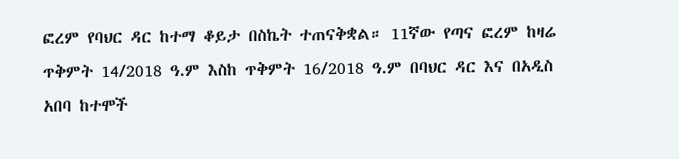ፎረም የባህር ዳር ከተማ ቆይታ በስኬት ተጠናቅቋል። 11ኛው የጣና ፎረም ከዛሬ ጥቅምት 14/2018 ዓ.ም እስከ ጥቅምት 16/2018 ዓ.ም በባህር ዳር እና በአዲስ አበባ ከተሞች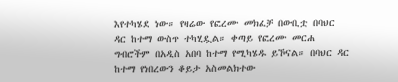እየተካሄደ ነው። የዛሬው የፎረሙ መክፈቻ በውቢቷ በባህር ዳር ከተማ ውስጥ ተካሂዷል። ቀጣይ የፎረሙ መርሐ ግብሮችም በአዲስ አበባ ከተማ የሚካሄዱ ይኾናል። በባህር ዳር ከተማ የነበረውን ቆይታ አስመልክተው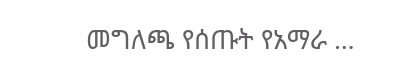መግለጫ የሰጡት የአማራ …